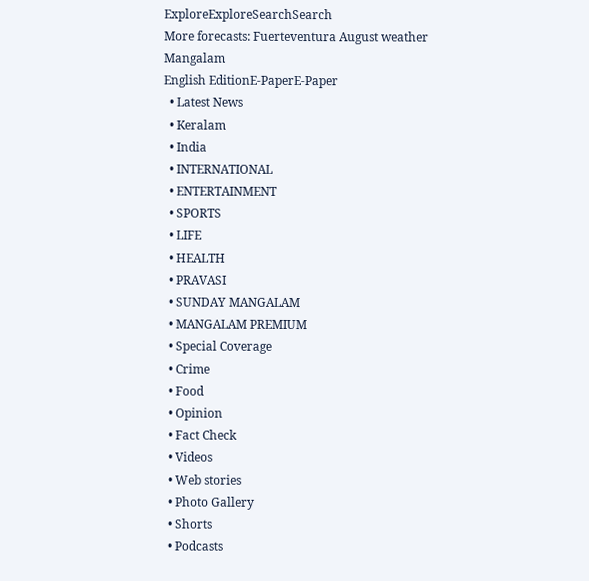ExploreExploreSearchSearch
More forecasts: Fuerteventura August weather
Mangalam
English EditionE-PaperE-Paper
  • Latest News
  • Keralam
  • India
  • INTERNATIONAL
  • ENTERTAINMENT
  • SPORTS
  • LIFE
  • HEALTH
  • PRAVASI
  • SUNDAY MANGALAM
  • MANGALAM PREMIUM
  • Special Coverage
  • Crime
  • Food
  • Opinion
  • Fact Check
  • Videos
  • Web stories
  • Photo Gallery
  • Shorts
  • Podcasts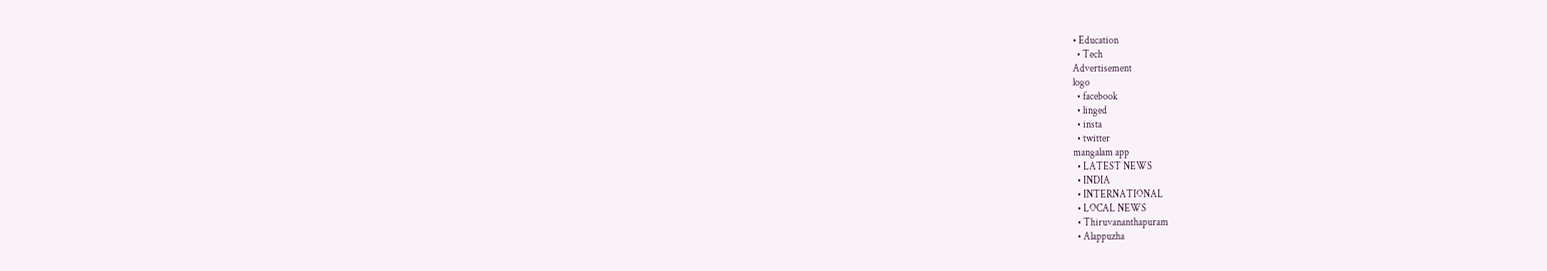• Education
  • Tech
Advertisement
logo
  • facebook
  • linged
  • insta
  • twitter
mangalam app
  • LATEST NEWS
  • INDIA
  • INTERNATIONAL
  • LOCAL NEWS
  • Thiruvananthapuram
  • Alappuzha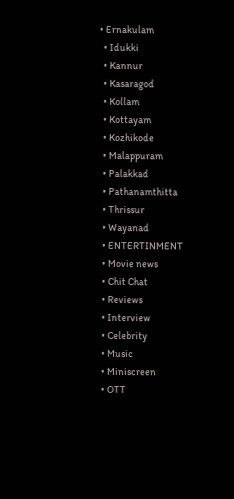• Ernakulam
  • Idukki
  • Kannur
  • Kasaragod
  • Kollam
  • Kottayam
  • Kozhikode
  • Malappuram
  • Palakkad
  • Pathanamthitta
  • Thrissur
  • Wayanad
  • ENTERTINMENT
  • Movie news
  • Chit Chat
  • Reviews
  • Interview
  • Celebrity
  • Music
  • Miniscreen
  • OTT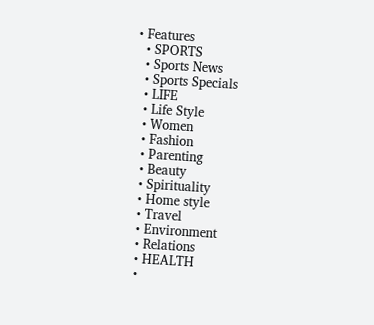• Features
  • SPORTS
  • Sports News
  • Sports Specials
  • LIFE
  • Life Style
  • Women
  • Fashion
  • Parenting
  • Beauty
  • Spirituality
  • Home style
  • Travel
  • Environment
  • Relations
  • HEALTH
  •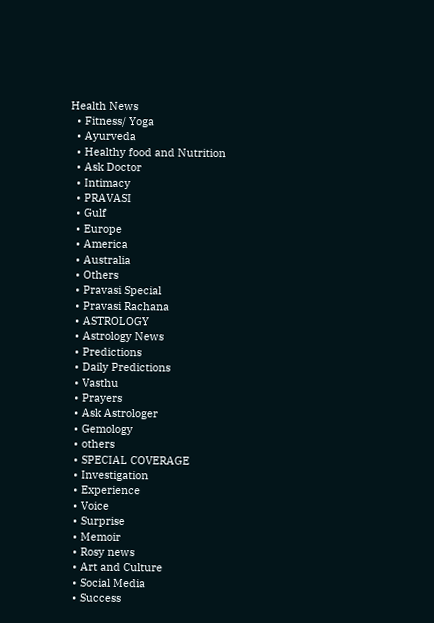Health News
  • Fitness/ Yoga
  • Ayurveda
  • Healthy food and Nutrition
  • Ask Doctor
  • Intimacy
  • PRAVASI
  • Gulf
  • Europe
  • America
  • Australia
  • Others
  • Pravasi Special
  • Pravasi Rachana
  • ASTROLOGY
  • Astrology News
  • Predictions
  • Daily Predictions
  • Vasthu
  • Prayers
  • Ask Astrologer
  • Gemology
  • others
  • SPECIAL COVERAGE
  • Investigation
  • Experience
  • Voice
  • Surprise
  • Memoir
  • Rosy news
  • Art and Culture
  • Social Media
  • Success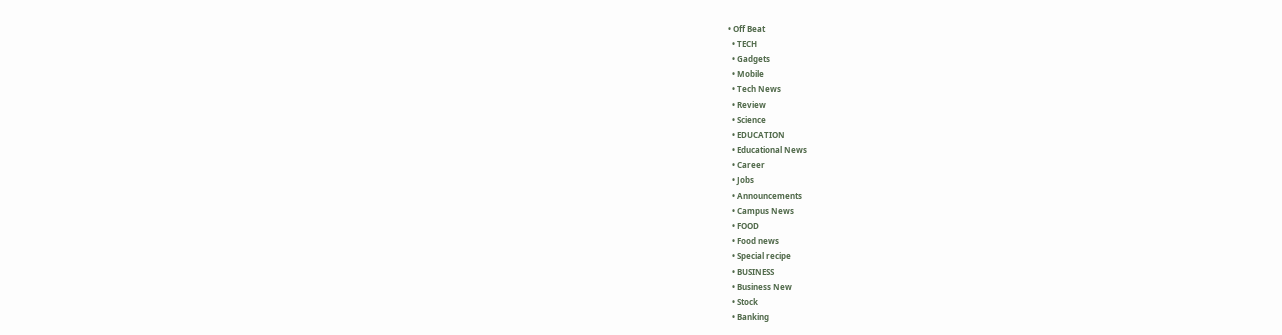• Off Beat
  • TECH
  • Gadgets
  • Mobile
  • Tech News
  • Review
  • Science
  • EDUCATION
  • Educational News
  • Career
  • Jobs
  • Announcements
  • Campus News
  • FOOD
  • Food news
  • Special recipe
  • BUSINESS
  • Business New
  • Stock
  • Banking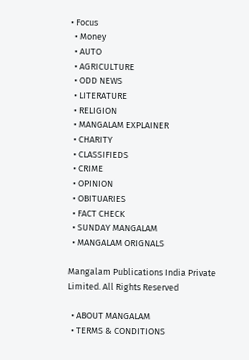• Focus
  • Money
  • AUTO
  • AGRICULTURE
  • ODD NEWS
  • LITERATURE
  • RELIGION
  • MANGALAM EXPLAINER
  • CHARITY
  • CLASSIFIEDS
  • CRIME
  • OPINION
  • OBITUARIES
  • FACT CHECK
  • SUNDAY MANGALAM
  • MANGALAM ORIGNALS

Mangalam Publications India Private Limited. All Rights Reserved

  • ABOUT MANGALAM
  • TERMS & CONDITIONS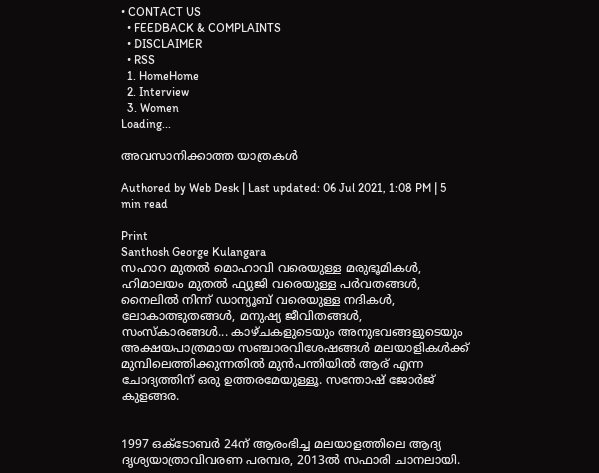• CONTACT US
  • FEEDBACK & COMPLAINTS
  • DISCLAIMER
  • RSS
  1. HomeHome
  2. Interview
  3. Women
Loading...

അവസാനിക്കാത്ത യാത്രകള്‍

Authored by Web Desk | Last updated: 06 Jul 2021, 1:08 PM | 5 min read

Print
Santhosh George Kulangara
സഹാറ മുതല്‍ മൊഹാവി വരെയുള്ള മരുഭൂമികള്‍, ഹിമാലയം മുതല്‍ ഫ്യുജി വരെയുള്ള പര്‍വതങ്ങള്‍, നൈലില്‍ നിന്ന് ഡാന്യൂബ് വരെയുള്ള നദികള്‍, ലോകാത്ഭുതങ്ങള്‍, മനുഷ്യ ജീവിതങ്ങള്‍, സംസ്‌കാരങ്ങള്‍... കാഴ്ചകളുടെയും അനുഭവങ്ങളുടെയും അക്ഷയപാത്രമായ സഞ്ചാരവിശേഷങ്ങള്‍ മലയാളികള്‍ക്ക് മുമ്പിലെത്തിക്കുന്നതില്‍ മുന്‍പന്തിയില്‍ ആര് എന്ന ചോദ്യത്തിന് ഒരു ഉത്തരമേയുള്ളൂ. സന്തോഷ് ജോര്‍ജ് കുളങ്ങര.


1997 ഒക്‌ടോബര്‍ 24ന് ആരംഭിച്ച മലയാളത്തിലെ ആദ്യ ദൃശ്യയാത്രാവിവരണ പരമ്പര, 2013ല്‍ സഫാരി ചാനലായി.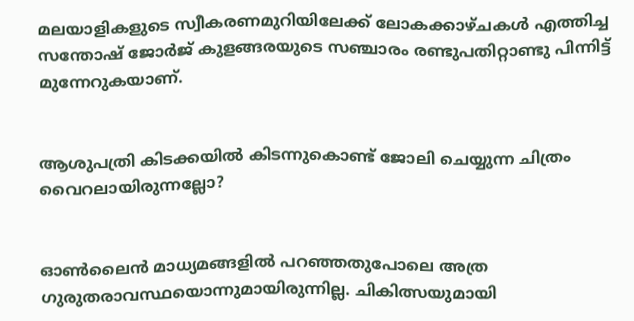മലയാളികളുടെ സ്വീകരണമുറിയിലേക്ക് ലോകക്കാഴ്ചകള്‍ എത്തിച്ച സന്തോഷ് ജോര്‍ജ് കുളങ്ങരയുടെ സഞ്ചാരം രണ്ടുപതിറ്റാണ്ടു പിന്നിട്ട് മുന്നേറുകയാണ്.


ആശുപത്രി കിടക്കയില്‍ കിടന്നുകൊണ്ട് ജോലി ചെയ്യുന്ന ചിത്രം വൈറലായിരുന്നല്ലോ?


ഓണ്‍ലൈന്‍ മാധ്യമങ്ങളില്‍ പറഞ്ഞതുപോലെ അത്ര ഗുരുതരാവസ്ഥയൊന്നുമായിരുന്നില്ല. ചികിത്സയുമായി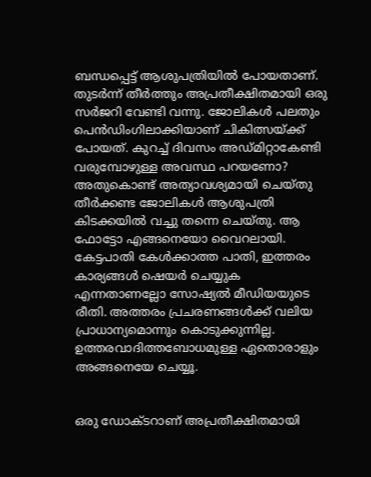ബന്ധപ്പെട്ട് ആശുപത്രിയില്‍ പോയതാണ്. തുടര്‍ന്ന് തീര്‍ത്തും അപ്രതീക്ഷിതമായി ഒരു സര്‍ജറി വേണ്ടി വന്നു. ജോലികള്‍ പലതും പെന്‍ഡിംഗിലാക്കിയാണ് ചികിത്സയ്ക്ക് പോയത്. കുറച്ച് ദിവസം അഡ്മിറ്റാകേണ്ടി വരുമ്പോഴുള്ള അവസ്ഥ പറയണോ? അതുകൊണ്ട് അത്യാവശ്യമായി ചെയ്തു തീര്‍ക്കണ്ട ജോലികള്‍ ആശുപത്രി കിടക്കയില്‍ വച്ചു തന്നെ ചെയ്തു. ആ ഫോട്ടോ എങ്ങനെയോ വൈറലായി. കേട്ടപാതി കേള്‍ക്കാത്ത പാതി, ഇത്തരം കാര്യങ്ങള്‍ ഷെയര്‍ ചെയ്യുക എന്നതാണല്ലോ സോഷ്യല്‍ മീഡിയയുടെ രീതി. അത്തരം പ്രചരണങ്ങള്‍ക്ക് വലിയ പ്രാധാന്യമൊന്നും കൊടുക്കുന്നില്ല. ഉത്തരവാദിത്തബോധമുള്ള ഏതൊരാളും അങ്ങനെയേ ചെയ്യൂ.


ഒരു ഡോക്ടറാണ് അപ്രതീക്ഷിതമായി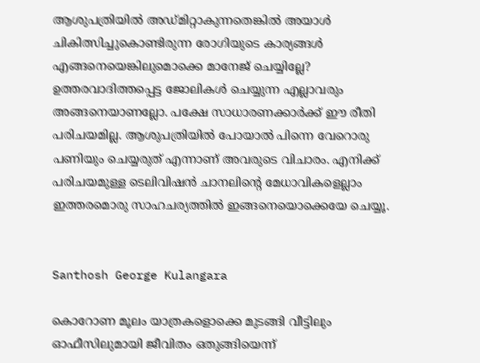ആശുപത്രിയില്‍ അഡ്മിറ്റാകുന്നതെങ്കില്‍ അയാള്‍ ചികിത്സിച്ചുകൊണ്ടിരുന്ന രോഗിയുടെ കാര്യങ്ങള്‍ എങ്ങനെയെങ്കിലുമൊക്കെ മാനേജ് ചെയ്യില്ലേ? ഉത്തരവാദിത്തപ്പെട്ട ജോലികള്‍ ചെയ്യുന്ന എല്ലാവരും അങ്ങനെയാണല്ലോ. പക്ഷേ സാധാരണക്കാര്‍ക്ക് ഈ രീതി പരിചയമില്ല. ആശുപത്രിയില്‍ പോയാല്‍ പിന്നെ വേറൊരു പണിയും ചെയ്യരുത് എന്നാണ് അവരുടെ വിചാരം. എനിക്ക് പരിചയമുള്ള ടെലിവിഷന്‍ ചാനലിന്റെ മേധാവികളെല്ലാം ഇത്തരമൊരു സാഹചര്യത്തില്‍ ഇങ്ങനെയൊക്കെയേ ചെയ്യൂ.


Santhosh George Kulangara

കൊറോണ മൂലം യാത്രകളൊക്കെ മുടങ്ങി വീട്ടിലും ഓഫീസിലുമായി ജീവിതം ഒതുങ്ങിയെന്ന്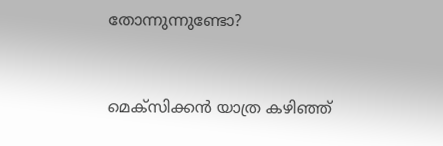തോന്നുന്നുണ്ടോ?


മെക്സിക്കന്‍ യാത്ര കഴിഞ്ഞ്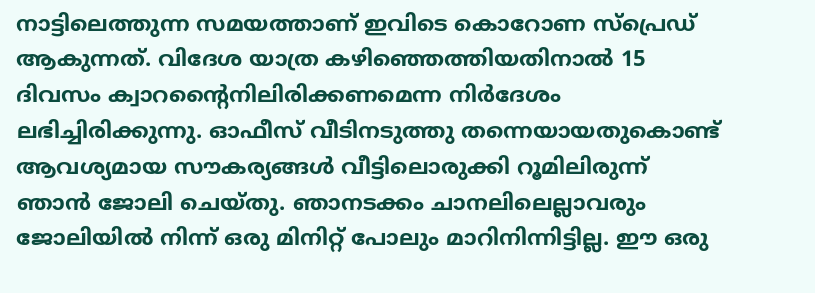നാട്ടിലെത്തുന്ന സമയത്താണ് ഇവിടെ കൊറോണ സ്പ്രെഡ് ആകുന്നത്. വിദേശ യാത്ര കഴിഞ്ഞെത്തിയതിനാല്‍ 15 ദിവസം ക്വാറന്റൈനിലിരിക്കണമെന്ന നിര്‍ദേശം ലഭിച്ചിരിക്കുന്നു. ഓഫീസ് വീടിനടുത്തു തന്നെയായതുകൊണ്ട് ആവശ്യമായ സൗകര്യങ്ങള്‍ വീട്ടിലൊരുക്കി റൂമിലിരുന്ന് ഞാന്‍ ജോലി ചെയ്തു. ഞാനടക്കം ചാനലിലെല്ലാവരും ജോലിയില്‍ നിന്ന് ഒരു മിനിറ്റ് പോലും മാറിനിന്നിട്ടില്ല. ഈ ഒരു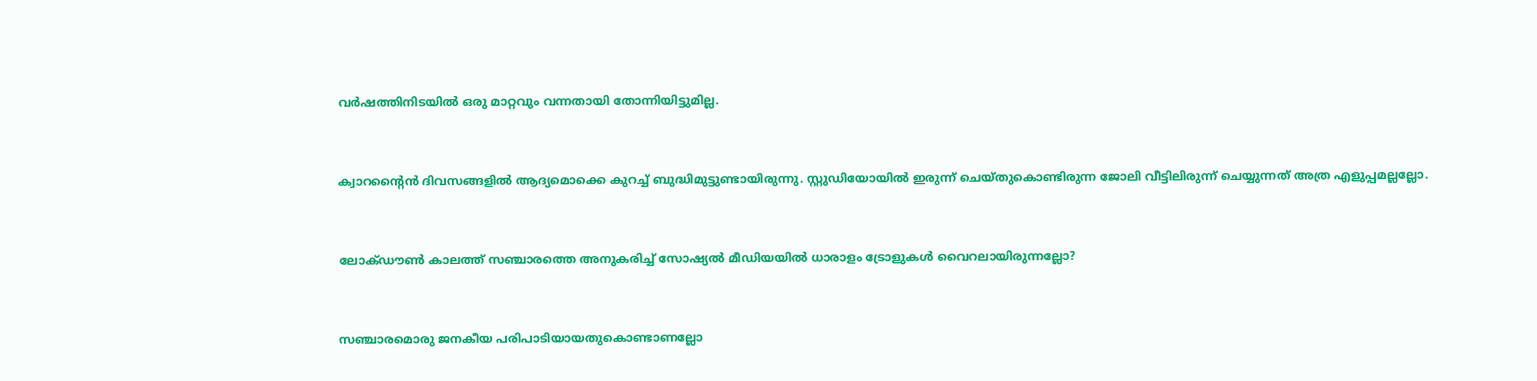വര്‍ഷത്തിനിടയില്‍ ഒരു മാറ്റവും വന്നതായി തോന്നിയിട്ടുമില്ല.


ക്വാറന്റൈന്‍ ദിവസങ്ങളില്‍ ആദ്യമൊക്കെ കുറച്ച് ബുദ്ധിമുട്ടുണ്ടായിരുന്നു. സ്റ്റുഡിയോയില്‍ ഇരുന്ന് ചെയ്തുകൊണ്ടിരുന്ന ജോലി വീട്ടിലിരുന്ന് ചെയ്യുന്നത് അത്ര എളുപ്പമല്ലല്ലോ.


ലോക്ഡൗണ്‍ കാലത്ത് സഞ്ചാരത്തെ അനുകരിച്ച് സോഷ്യല്‍ മീഡിയയില്‍ ധാരാളം ട്രോളുകള്‍ വൈറലായിരുന്നല്ലോ?


സഞ്ചാരമൊരു ജനകീയ പരിപാടിയായതുകൊണ്ടാണല്ലോ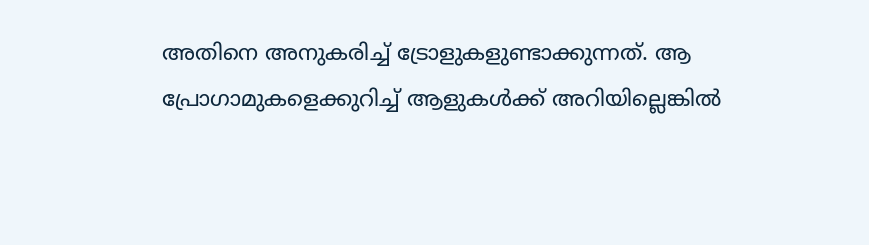അതിനെ അനുകരിച്ച് ട്രോളുകളുണ്ടാക്കുന്നത്. ആ പ്രോഗാമുകളെക്കുറിച്ച് ആളുകള്‍ക്ക് അറിയില്ലെങ്കില്‍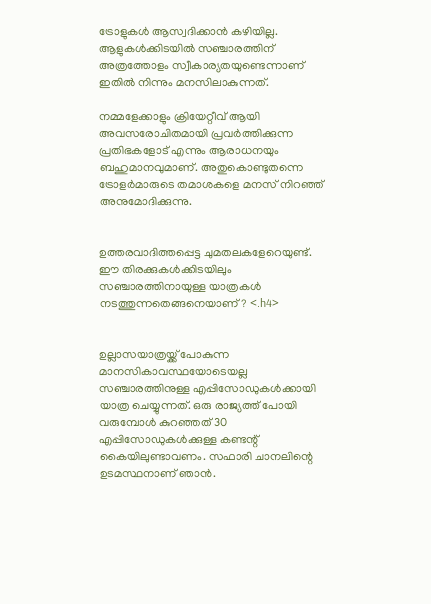ട്രോളുകള്‍ ആസ്വദിക്കാന്‍ കഴിയില്ല. ആളുകള്‍ക്കിടയില്‍ സഞ്ചാരത്തിന് അത്രത്തോളം സ്വീകാര്യതയുണ്ടെന്നാണ് ഇതില്‍ നിന്നും മനസിലാകുന്നത്.

നമ്മളേക്കാളും ക്രിയേറ്റീവ് ആയി അവസരോചിതമായി പ്രവര്‍ത്തിക്കുന്ന പ്രതിഭകളോട് എന്നും ആരാധനയും ബഹുമാനവുമാണ്. അതുകൊണ്ടുതന്നെ ട്രോളര്‍മാരുടെ തമാശകളെ മനസ് നിറഞ്ഞ് അനുമോദിക്കുന്നു.


ഉത്തരവാദിത്തപ്പെട്ട ചുമതലകളേറെയുണ്ട്. ഈ തിരക്കുകള്‍ക്കിടയിലും സഞ്ചാരത്തിനായുള്ള യാത്രകള്‍ നടത്തുന്നതെങ്ങനെയാണ്? <.h4>


ഉല്ലാസയാത്രയ്ക്ക് പോകുന്ന മാനസികാവസ്ഥയോടെയല്ല സഞ്ചാരത്തിനുള്ള എപ്പിസോഡുകള്‍ക്കായി യാത്ര ചെയ്യുന്നത്. ഒരു രാജ്യത്ത് പോയി വരുമ്പോള്‍ കുറഞ്ഞത് 30 എപ്പിസോഡുകള്‍ക്കുള്ള കണ്ടന്റ് കൈയിലുണ്ടാവണം. സഫാരി ചാനലിന്റെ ഉടമസ്ഥനാണ് ഞാന്‍.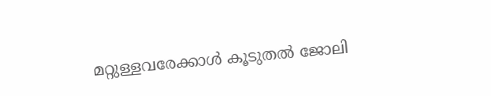മറ്റുള്ളവരേക്കാള്‍ കൂടുതല്‍ ജോലി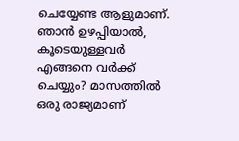ചെയ്യേണ്ട ആളുമാണ്. ഞാന്‍ ഉഴപ്പിയാല്‍, കൂടെയുള്ളവര്‍ എങ്ങനെ വര്‍ക്ക് ചെയ്യും? മാസത്തില്‍ ഒരു രാജ്യമാണ്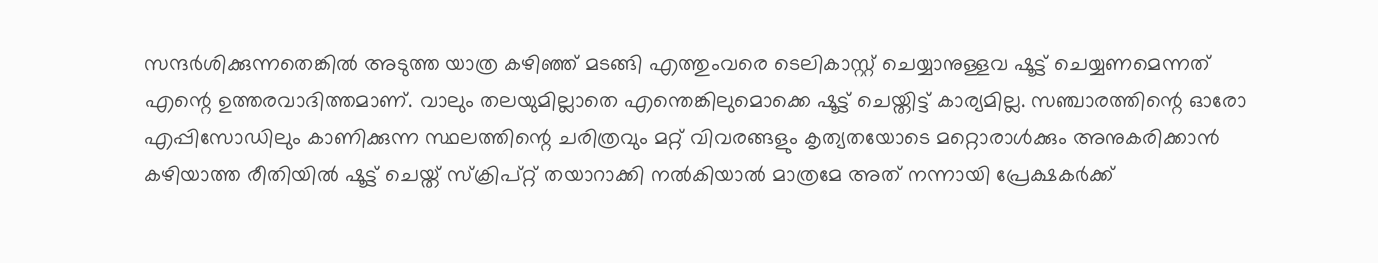സന്ദര്‍ശിക്കുന്നതെങ്കില്‍ അടുത്ത യാത്ര കഴിഞ്ഞ് മടങ്ങി എത്തുംവരെ ടെലികാസ്റ്റ് ചെയ്യാനുള്ളവ ഷൂട്ട് ചെയ്യണമെന്നത് എന്റെ ഉത്തരവാദിത്തമാണ്. വാലും തലയുമില്ലാതെ എന്തെങ്കിലുമൊക്കെ ഷൂട്ട് ചെയ്തിട്ട് കാര്യമില്ല. സഞ്ചാരത്തിന്റെ ഓരോ എപ്പിസോഡിലും കാണിക്കുന്ന സ്ഥലത്തിന്റെ ചരിത്രവും മറ്റ് വിവരങ്ങളും കൃത്യതയോടെ മറ്റൊരാള്‍ക്കും അനുകരിക്കാന്‍ കഴിയാത്ത രീതിയില്‍ ഷൂട്ട് ചെയ്ത് സ്‌ക്രിപ്റ്റ് തയാറാക്കി നല്‍കിയാല്‍ മാത്രമേ അത് നന്നായി പ്രേക്ഷകര്‍ക്ക്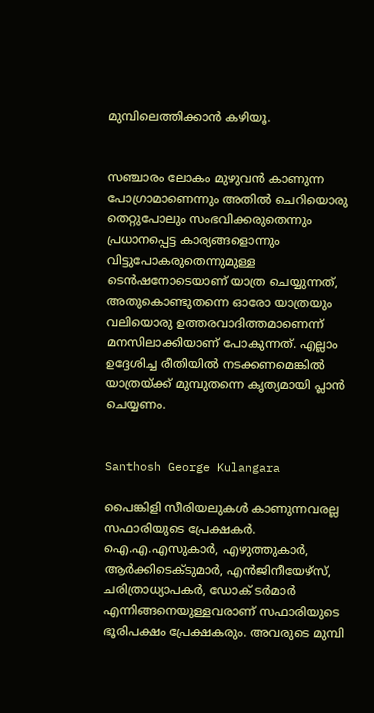മുമ്പിലെത്തിക്കാന്‍ കഴിയൂ.


സഞ്ചാരം ലോകം മുഴുവന്‍ കാണുന്ന പോഗ്രാമാണെന്നും അതില്‍ ചെറിയൊരു തെറ്റുപോലും സംഭവിക്കരുതെന്നും പ്രധാനപ്പെട്ട കാര്യങ്ങളൊന്നും വിട്ടുപോകരുതെന്നുമുള്ള ടെന്‍ഷനോടെയാണ് യാത്ര ചെയ്യുന്നത്, അതുകൊണ്ടുതന്നെ ഓരോ യാത്രയും വലിയൊരു ഉത്തരവാദിത്തമാണെന്ന് മനസിലാക്കിയാണ് പോകുന്നത്. എല്ലാം ഉദ്ദേശിച്ച രീതിയില്‍ നടക്കണമെങ്കില്‍ യാത്രയ്ക്ക് മുമ്പുതന്നെ കൃത്യമായി പ്ലാന്‍ ചെയ്യണം.


Santhosh George Kulangara

പൈങ്കിളി സീരിയലുകള്‍ കാണുന്നവരല്ല സഫാരിയുടെ പ്രേക്ഷകര്‍. ഐ.എ.എസുകാര്‍, എഴുത്തുകാര്‍, ആര്‍ക്കിടെക്ടുമാര്‍, എന്‍ജിനീയേഴ്‌സ്, ചരിത്രാധ്യാപകര്‍, ഡോക് ടര്‍മാര്‍ എന്നിങ്ങനെയുള്ളവരാണ് സഫാരിയുടെ ഭൂരിപക്ഷം പ്രേക്ഷകരും. അവരുടെ മുമ്പി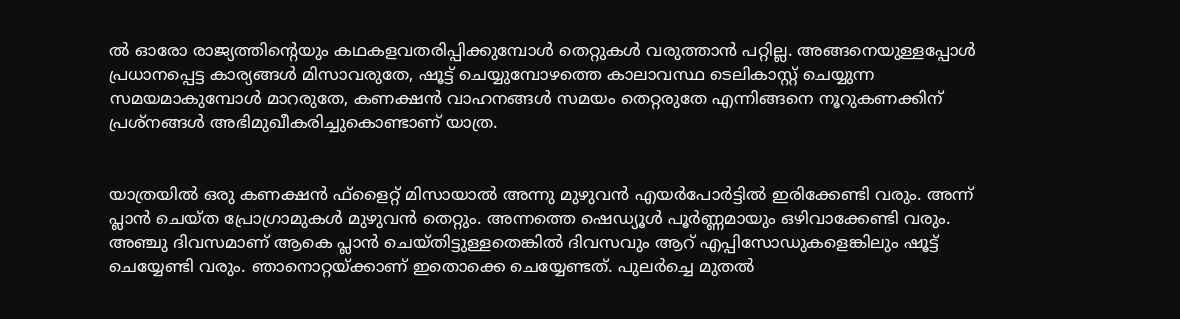ല്‍ ഓരോ രാജ്യത്തിന്റെയും കഥകളവതരിപ്പിക്കുമ്പോള്‍ തെറ്റുകള്‍ വരുത്താന്‍ പറ്റില്ല. അങ്ങനെയുള്ളപ്പോള്‍ പ്രധാനപ്പെട്ട കാര്യങ്ങള്‍ മിസാവരുതേ, ഷൂട്ട് ചെയ്യുമ്പോഴത്തെ കാലാവസ്ഥ ടെലികാസ്റ്റ് ചെയ്യുന്ന സമയമാകുമ്പോള്‍ മാറരുതേ, കണക്ഷന്‍ വാഹനങ്ങള്‍ സമയം തെറ്റരുതേ എന്നിങ്ങനെ നൂറുകണക്കിന് പ്രശ്നങ്ങള്‍ അഭിമുഖീകരിച്ചുകൊണ്ടാണ് യാത്ര.


യാത്രയില്‍ ഒരു കണക്ഷന്‍ ഫ്ളൈറ്റ് മിസായാല്‍ അന്നു മുഴുവന്‍ എയര്‍പോര്‍ട്ടില്‍ ഇരിക്കേണ്ടി വരും. അന്ന് പ്ലാന്‍ ചെയ്ത പ്രോഗ്രാമുകള്‍ മുഴുവന്‍ തെറ്റും. അന്നത്തെ ഷെഡ്യൂള്‍ പൂര്‍ണ്ണമായും ഒഴിവാക്കേണ്ടി വരും. അഞ്ചു ദിവസമാണ് ആകെ പ്ലാന്‍ ചെയ്തിട്ടുള്ളതെങ്കില്‍ ദിവസവും ആറ് എപ്പിസോഡുകളെങ്കിലും ഷൂട്ട് ചെയ്യേണ്ടി വരും. ഞാനൊറ്റയ്ക്കാണ് ഇതൊക്കെ ചെയ്യേണ്ടത്. പുലര്‍ച്ചെ മുതല്‍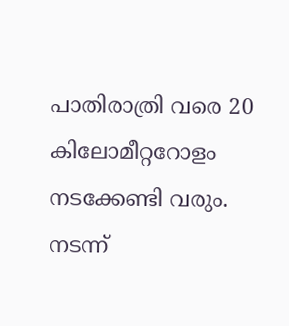പാതിരാത്രി വരെ 20 കിലോമീറ്ററോളം നടക്കേണ്ടി വരും. നടന്ന്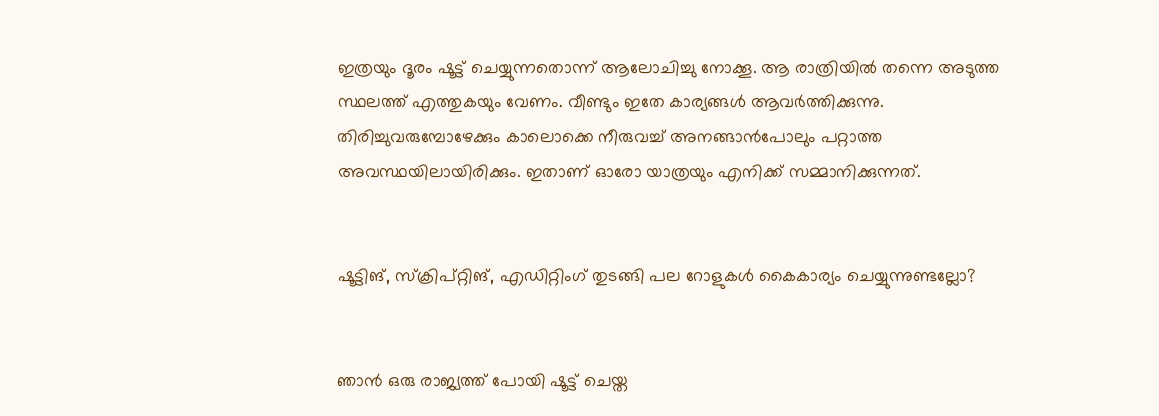ഇത്രയും ദൂരം ഷൂട്ട് ചെയ്യുന്നതൊന്ന് ആലോചിച്ചു നോക്കൂ. ആ രാത്രിയില്‍ തന്നെ അടുത്ത സ്ഥലത്ത് എത്തുകയും വേണം. വീണ്ടും ഇതേ കാര്യങ്ങള്‍ ആവര്‍ത്തിക്കുന്നു. തിരിച്ചുവരുമ്പോഴേക്കും കാലൊക്കെ നീരുവച്ച് അനങ്ങാന്‍പോലും പറ്റാത്ത അവസ്ഥയിലായിരിക്കും. ഇതാണ് ഓരോ യാത്രയും എനിക്ക് സമ്മാനിക്കുന്നത്.


ഷൂട്ടിങ്, സ്‌ക്രിപ്റ്റിങ്, എഡിറ്റിംഗ് തുടങ്ങി പല റോളുകള്‍ കൈകാര്യം ചെയ്യുന്നുണ്ടല്ലോ?


ഞാന്‍ ഒരു രാജ്യത്ത് പോയി ഷൂട്ട് ചെയ്ത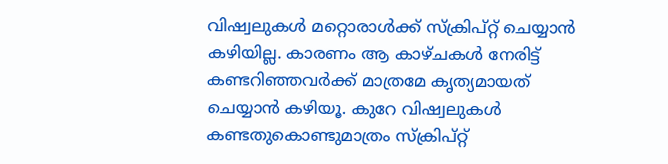വിഷ്വലുകള്‍ മറ്റൊരാള്‍ക്ക് സ്‌ക്രിപ്റ്റ് ചെയ്യാന്‍ കഴിയില്ല. കാരണം ആ കാഴ്ചകള്‍ നേരിട്ട് കണ്ടറിഞ്ഞവര്‍ക്ക് മാത്രമേ കൃത്യമായത് ചെയ്യാന്‍ കഴിയൂ. കുറേ വിഷ്വലുകള്‍ കണ്ടതുകൊണ്ടുമാത്രം സ്‌ക്രിപ്റ്റ്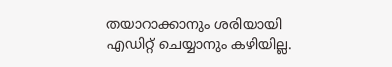തയാറാക്കാനും ശരിയായി എഡിറ്റ് ചെയ്യാനും കഴിയില്ല.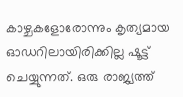കാഴ്ചകളോരോന്നും കൃത്യമായ ഓഡറിലായിരിക്കില്ല ഷൂട്ട് ചെയ്യുന്നത്. ഒരു രാജ്യത്ത്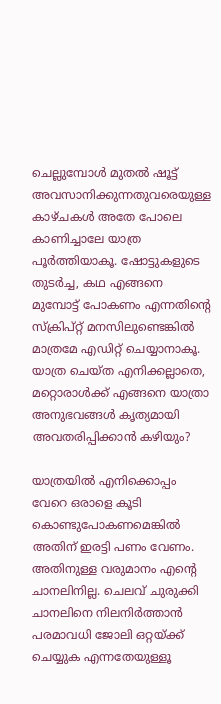ചെല്ലുമ്പോള്‍ മുതല്‍ ഷൂട്ട് അവസാനിക്കുന്നതുവരെയുള്ള കാഴ്ചകള്‍ അതേ പോലെ കാണിച്ചാലേ യാത്ര പൂര്‍ത്തിയാകൂ. ഷോട്ടുകളുടെ തുടര്‍ച്ച, കഥ എങ്ങനെ മുമ്പോട്ട് പോകണം എന്നതിന്റെ സ്‌ക്രിപ്റ്റ് മനസിലുണ്ടെങ്കില്‍ മാത്രമേ എഡിറ്റ് ചെയ്യാനാകൂ. യാത്ര ചെയ്ത എനിക്കല്ലാതെ, മറ്റൊരാള്‍ക്ക് എങ്ങനെ യാത്രാ അനുഭവങ്ങള്‍ കൃത്യമായി അവതരിപ്പിക്കാന്‍ കഴിയും?

യാത്രയില്‍ എനിക്കൊപ്പം വേറെ ഒരാളെ കൂടി കൊണ്ടുപോകണമെങ്കില്‍ അതിന് ഇരട്ടി പണം വേണം. അതിനുള്ള വരുമാനം എന്റെ ചാനലിനില്ല. ചെലവ് ചുരുക്കി ചാനലിനെ നിലനിര്‍ത്താന്‍ പരമാവധി ജോലി ഒറ്റയ്ക്ക് ചെയ്യുക എന്നതേയുള്ളൂ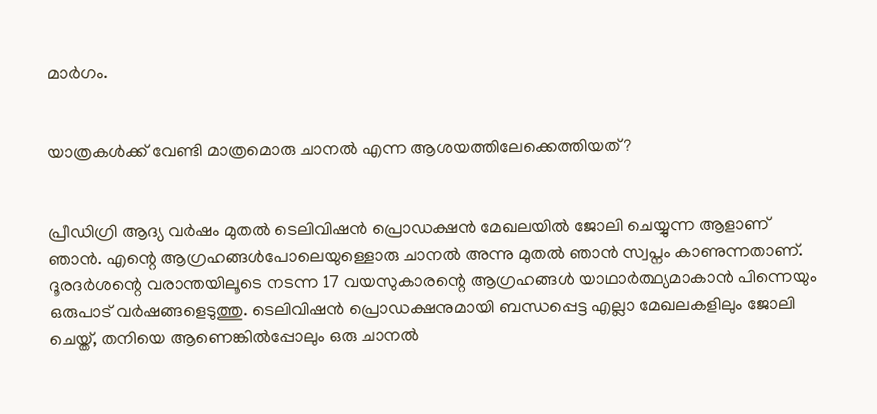മാര്‍ഗം.


യാത്രകള്‍ക്ക് വേണ്ടി മാത്രമൊരു ചാനല്‍ എന്ന ആശയത്തിലേക്കെത്തിയത്?


പ്രീഡിഗ്രി ആദ്യ വര്‍ഷം മുതല്‍ ടെലിവിഷന്‍ പ്രൊഡക്ഷന്‍ മേഖലയില്‍ ജോലി ചെയ്യുന്ന ആളാണ് ഞാന്‍. എന്റെ ആഗ്രഹങ്ങള്‍പോലെയുള്ളൊരു ചാനല്‍ അന്നു മുതല്‍ ഞാന്‍ സ്വപ്നം കാണുന്നതാണ്. ദൂരദര്‍ശന്റെ വരാന്തയിലൂടെ നടന്ന 17 വയസുകാരന്റെ ആഗ്രഹങ്ങള്‍ യാഥാര്‍ത്ഥ്യമാകാന്‍ പിന്നെയും ഒരുപാട് വര്‍ഷങ്ങളെടുത്തു. ടെലിവിഷന്‍ പ്രൊഡക്ഷനുമായി ബന്ധപ്പെട്ട എല്ലാ മേഖലകളിലും ജോലി ചെയ്ത്, തനിയെ ആണെങ്കില്‍പ്പോലും ഒരു ചാനല്‍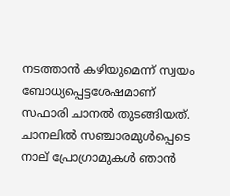നടത്താന്‍ കഴിയുമെന്ന് സ്വയം ബോധ്യപ്പെട്ടശേഷമാണ് സഫാരി ചാനല്‍ തുടങ്ങിയത്. ചാനലില്‍ സഞ്ചാരമുള്‍പ്പെടെ നാല് പ്രോഗ്രാമുകള്‍ ഞാന്‍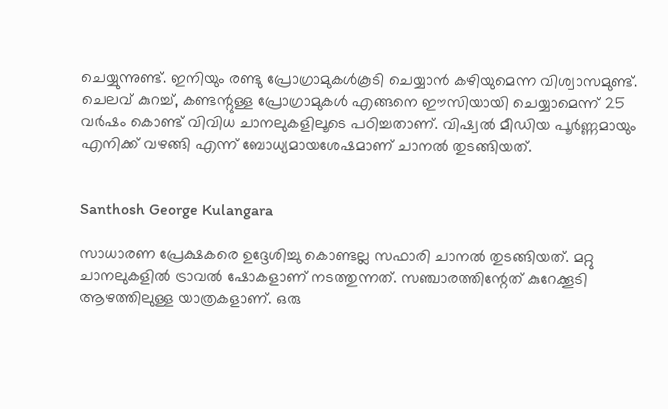ചെയ്യുന്നുണ്ട്. ഇനിയും രണ്ടു പ്രോഗ്രാമുകള്‍കൂടി ചെയ്യാന്‍ കഴിയുമെന്ന വിശ്വാസമുണ്ട്. ചെലവ് കുറച്ച്, കണ്ടന്റുള്ള പ്രോഗ്രാമുകള്‍ എങ്ങനെ ഈസിയായി ചെയ്യാമെന്ന് 25 വര്‍ഷം കൊണ്ട് വിവിധ ചാനലുകളിലൂടെ പഠിച്ചതാണ്. വിഷ്വല്‍ മീഡിയ പൂര്‍ണ്ണമായും എനിക്ക് വഴങ്ങി എന്ന് ബോധ്യമായശേഷമാണ് ചാനല്‍ തുടങ്ങിയത്.


Santhosh George Kulangara

സാധാരണ പ്രേക്ഷകരെ ഉദ്ദേശിച്ചു കൊണ്ടല്ല സഫാരി ചാനല്‍ തുടങ്ങിയത്. മറ്റു ചാനലുകളില്‍ ട്രാവല്‍ ഷോകളാണ് നടത്തുന്നത്. സഞ്ചാരത്തിന്റേത് കുറേക്കൂടി ആഴത്തിലുള്ള യാത്രകളാണ്. ഒരു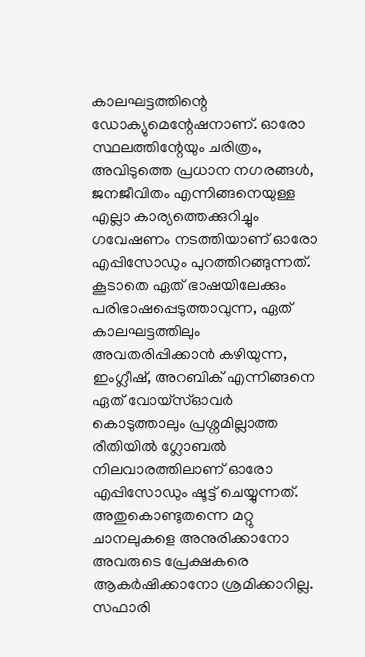കാലഘട്ടത്തിന്റെ ഡോക്യുമെന്റേഷനാണ്. ഓരോ സ്ഥലത്തിന്റേയും ചരിത്രം, അവിടുത്തെ പ്രധാന നഗരങ്ങള്‍, ജനജീവിതം എന്നിങ്ങനെയുള്ള എല്ലാ കാര്യത്തെക്കുറിച്ചും ഗവേഷണം നടത്തിയാണ് ഓരോ എപ്പിസോഡും പുറത്തിറങ്ങുന്നത്. കൂടാതെ ഏത് ഭാഷയിലേക്കും പരിഭാഷപ്പെടുത്താവുന്ന, ഏത് കാലഘട്ടത്തിലും അവതരിപ്പിക്കാന്‍ കഴിയുന്ന, ഇംഗ്ലീഷ്, അറബിക് എന്നിങ്ങനെ ഏത് വോയ്സ്ഓവര്‍ കൊടുത്താലും പ്രശ്നമില്ലാത്ത രീതിയില്‍ ഗ്ലോബല്‍ നിലവാരത്തിലാണ് ഓരോ എപ്പിസോഡും ഷൂട്ട് ചെയ്യുന്നത്. അതുകൊണ്ടുതന്നെ മറ്റു ചാനലുകളെ അനുരിക്കാനോ അവരുടെ പ്രേക്ഷകരെ ആകര്‍ഷിക്കാനോ ശ്രമിക്കാറില്ല. സഫാരി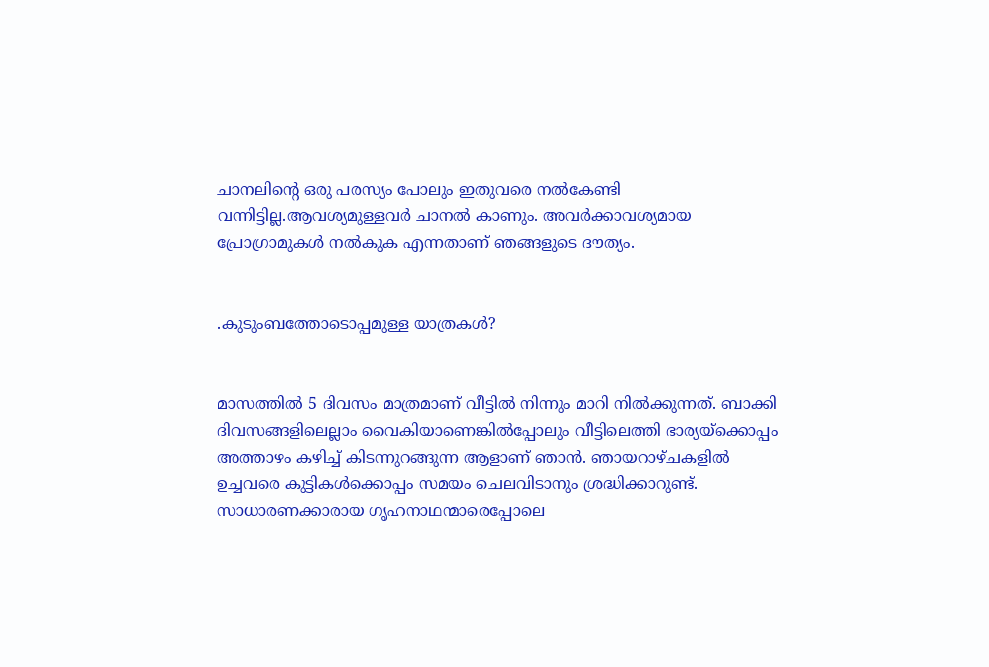ചാനലിന്റെ ഒരു പരസ്യം പോലും ഇതുവരെ നല്‍കേണ്ടി വന്നിട്ടില്ല.ആവശ്യമുള്ളവര്‍ ചാനല്‍ കാണും. അവര്‍ക്കാവശ്യമായ പ്രോഗ്രാമുകള്‍ നല്‍കുക എന്നതാണ് ഞങ്ങളുടെ ദൗത്യം.


.കുടുംബത്തോടൊപ്പമുള്ള യാത്രകള്‍?


മാസത്തില്‍ 5 ദിവസം മാത്രമാണ് വീട്ടില്‍ നിന്നും മാറി നില്‍ക്കുന്നത്. ബാക്കി ദിവസങ്ങളിലെല്ലാം വൈകിയാണെങ്കില്‍പ്പോലും വീട്ടിലെത്തി ഭാര്യയ്ക്കൊപ്പം അത്താഴം കഴിച്ച് കിടന്നുറങ്ങുന്ന ആളാണ് ഞാന്‍. ഞായറാഴ്ചകളില്‍ ഉച്ചവരെ കുട്ടികള്‍ക്കൊപ്പം സമയം ചെലവിടാനും ശ്രദ്ധിക്കാറുണ്ട്. സാധാരണക്കാരായ ഗൃഹനാഥന്മാരെപ്പോലെ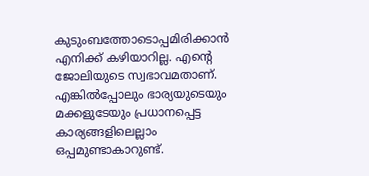കുടുംബത്തോടൊപ്പമിരിക്കാന്‍ എനിക്ക് കഴിയാറില്ല. എന്റെ ജോലിയുടെ സ്വഭാവമതാണ്. എങ്കില്‍പ്പോലും ഭാര്യയുടെയും മക്കളുടേയും പ്രധാനപ്പെട്ട കാര്യങ്ങളിലെല്ലാം ഒപ്പമുണ്ടാകാറുണ്ട്.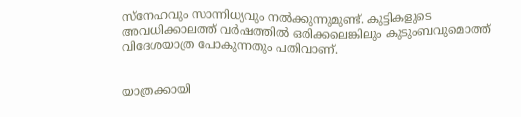സ്നേഹവും സാന്നിധ്യവും നല്‍ക്കുന്നുമുണ്ട്. കുട്ടികളുടെ അവധിക്കാലത്ത് വര്‍ഷത്തില്‍ ഒരിക്കലെങ്കിലും കുടുംബവുമൊത്ത് വിദേശയാത്ര പോകുന്നതും പതിവാണ്.


യാത്രക്കായി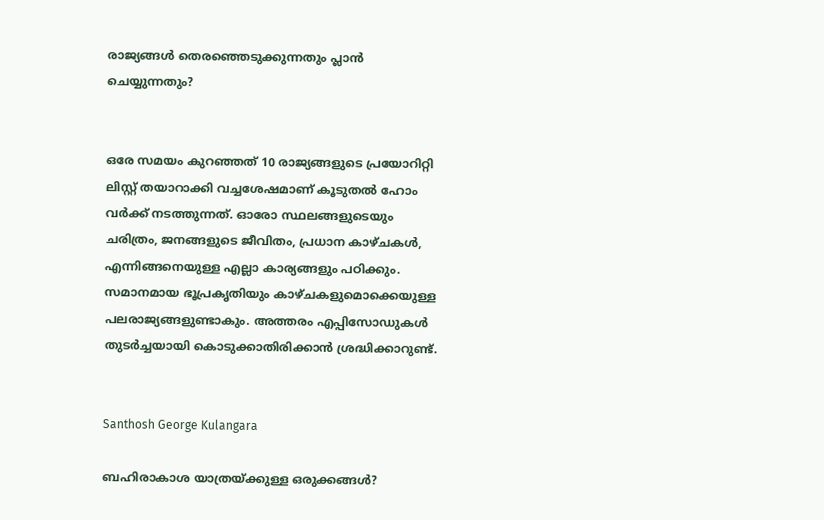രാജ്യങ്ങള്‍ തെരഞ്ഞെടുക്കുന്നതും പ്ലാന്‍ ചെയ്യുന്നതും?


ഒരേ സമയം കുറഞ്ഞത് 10 രാജ്യങ്ങളുടെ പ്രയോറിറ്റി ലിസ്റ്റ് തയാറാക്കി വച്ചശേഷമാണ് കൂടുതല്‍ ഹോം വര്‍ക്ക് നടത്തുന്നത്. ഓരോ സ്ഥലങ്ങളുടെയും ചരിത്രം, ജനങ്ങളുടെ ജീവിതം, പ്രധാന കാഴ്ചകള്‍, എന്നിങ്ങനെയുള്ള എല്ലാ കാര്യങ്ങളും പഠിക്കും. സമാനമായ ഭൂപ്രകൃതിയും കാഴ്ചകളുമൊക്കെയുള്ള പലരാജ്യങ്ങളുണ്ടാകും. അത്തരം എപ്പിസോഡുകള്‍ തുടര്‍ച്ചയായി കൊടുക്കാതിരിക്കാന്‍ ശ്രദ്ധിക്കാറുണ്ട്.


Santhosh George Kulangara

ബഹിരാകാശ യാത്രയ്ക്കുള്ള ഒരുക്കങ്ങള്‍?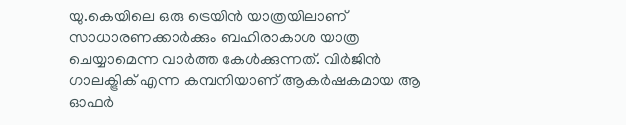യു.കെയിലെ ഒരു ട്രെയിന്‍ യാത്രയിലാണ് സാധാരണക്കാര്‍ക്കും ബഹിരാകാശ യാത്ര ചെയ്യാമെന്ന വാര്‍ത്ത കേള്‍ക്കുന്നത്. വിര്‍ജിന്‍ ഗാലക്ട്രിക് എന്ന കമ്പനിയാണ് ആകര്‍ഷകമായ ആ ഓഫര്‍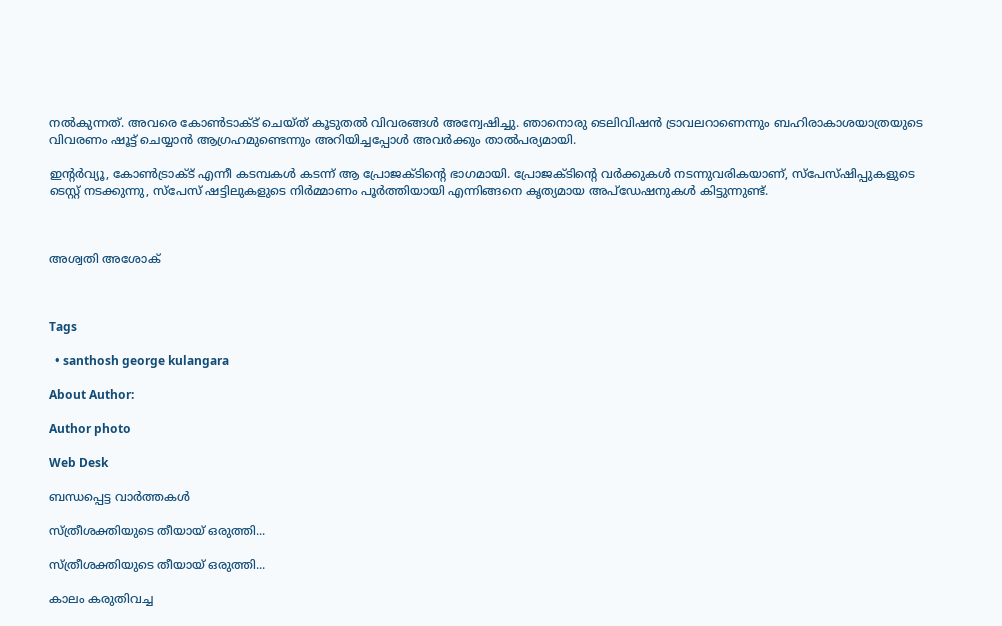നല്‍കുന്നത്. അവരെ കോണ്‍ടാക്ട് ചെയ്ത് കൂടുതല്‍ വിവരങ്ങള്‍ അന്വേഷിച്ചു. ഞാനൊരു ടെലിവിഷന്‍ ട്രാവലറാണെന്നും ബഹിരാകാശയാത്രയുടെ വിവരണം ഷൂട്ട് ചെയ്യാന്‍ ആഗ്രഹമുണ്ടെന്നും അറിയിച്ചപ്പോള്‍ അവര്‍ക്കും താല്‍പര്യമായി.

ഇന്റര്‍വ്യൂ, കോണ്‍ട്രാക്ട് എന്നീ കടമ്പകള്‍ കടന്ന് ആ പ്രോജക്ടിന്റെ ഭാഗമായി. പ്രോജക്ടിന്റെ വര്‍ക്കുകള്‍ നടന്നുവരികയാണ്, സ്പേസ്ഷിപ്പുകളുടെ ടെസ്റ്റ് നടക്കുന്നു, സ്പേസ് ഷട്ടിലുകളുടെ നിര്‍മ്മാണം പൂര്‍ത്തിയായി എന്നിങ്ങനെ കൃത്യമായ അപ്ഡേഷനുകള്‍ കിട്ടുന്നുണ്ട്.



അശ്വതി അശോക്



Tags

  • santhosh george kulangara

About Author:

Author photo

Web Desk

ബന്ധപ്പെട്ട വാർത്തകൾ

സ്ത്രീശക്തിയുടെ തീയായ് ഒരുത്തി...

സ്ത്രീശക്തിയുടെ തീയായ് ഒരുത്തി...

കാലം കരുതിവച്ച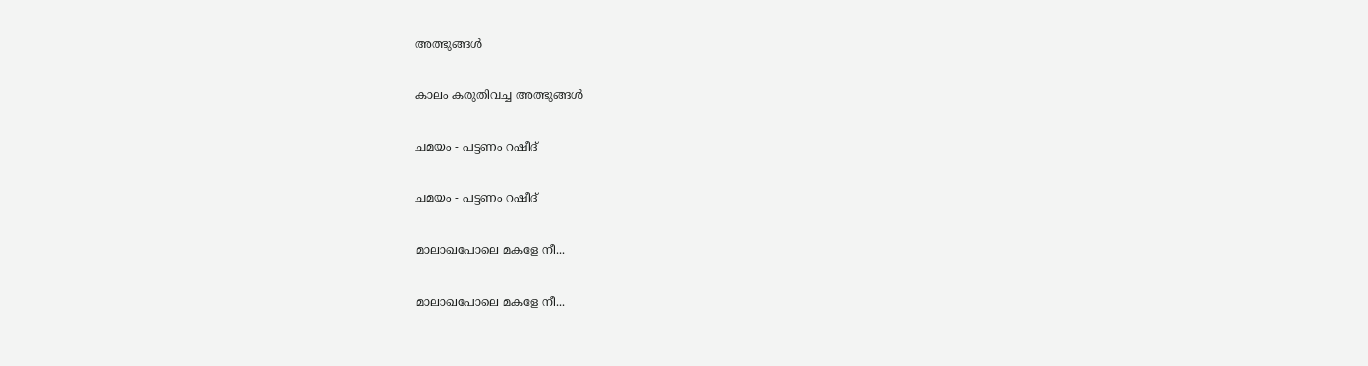അത്ഭുങ്ങള്‍

കാലം കരുതിവച്ച അത്ഭുങ്ങള്‍

ചമയം - പട്ടണം റഷീദ്

ചമയം - പട്ടണം റഷീദ്

മാലാഖപോലെ മകളേ നീ...

മാലാഖപോലെ മകളേ നീ...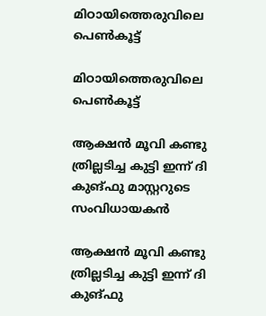മിഠായിത്തെരുവിലെ പെണ്‍കൂട്ട്

മിഠായിത്തെരുവിലെ പെണ്‍കൂട്ട്

ആക്ഷന്‍ മൂവി കണ്ടു ത്രില്ലടിച്ച കുട്ടി ഇന്ന് ദി കുങ്ഫു മാസ്റ്ററുടെ സംവിധായകന്‍

ആക്ഷന്‍ മൂവി കണ്ടു ത്രില്ലടിച്ച കുട്ടി ഇന്ന് ദി കുങ്ഫു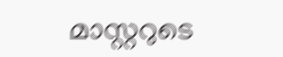മാസ്റ്ററുടെ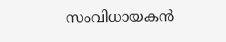സംവിധായകന്‍